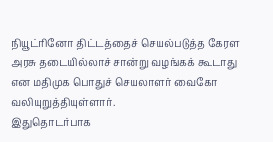நியூட்ரினோ திட்டத்தைச் செயல்படுத்த கேரள அரசு தடையில்லாச் சான்று வழங்கக் கூடாது என மதிமுக பொதுச் செயலாளர் வைகோ வலியுறுத்தியுள்ளார்.
இதுதொடர்பாக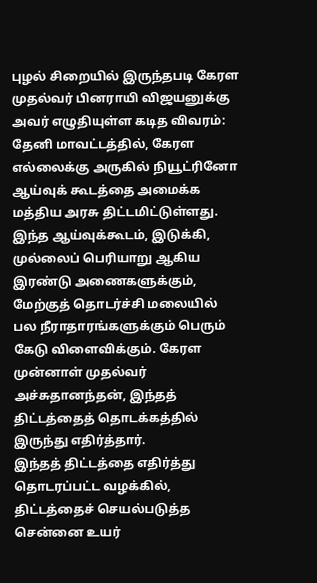புழல் சிறையில் இருந்தபடி கேரள முதல்வர் பினராயி விஜயனுக்கு அவர் எழுதியுள்ள கடித விவரம்: தேனி மாவட்டத்தில், கேரள எல்லைக்கு அருகில் நியூட்ரினோ ஆய்வுக் கூடத்தை அமைக்க மத்திய அரசு திட்டமிட்டுள்ளது. இந்த ஆய்வுக்கூடம், இடுக்கி, முல்லைப் பெரியாறு ஆகிய இரண்டு அணைகளுக்கும், மேற்குத் தொடர்ச்சி மலையில் பல நீராதாரங்களுக்கும் பெரும் கேடு விளைவிக்கும். கேரள முன்னாள் முதல்வர் அச்சுதானந்தன், இந்தத் திட்டத்தைத் தொடக்கத்தில் இருந்து எதிர்த்தார்.
இந்தத் திட்டத்தை எதிர்த்து தொடரப்பட்ட வழக்கில், திட்டத்தைச் செயல்படுத்த சென்னை உயர்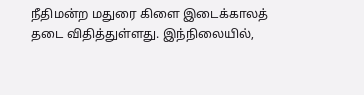நீதிமன்ற மதுரை கிளை இடைக்காலத் தடை விதித்துள்ளது. இந்நிலையில்,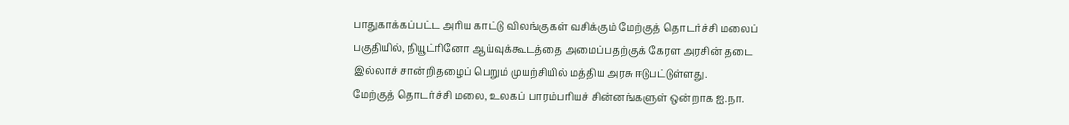பாதுகாக்கப்பட்ட அரிய காட்டு விலங்குகள் வசிக்கும் மேற்குத் தொடர்ச்சி மலைப் பகுதியில், நியூட்ரினோ ஆய்வுக்கூடத்தை அமைப்பதற்குக் கேரள அரசின் தடை இல்லாச் சான்றிதழைப் பெறும் முயற்சியில் மத்திய அரசு ஈடுபட்டுள்ளது.
மேற்குத் தொடர்ச்சி மலை, உலகப் பாரம்பரியச் சின்னங்களுள் ஒன்றாக ஐ.நா.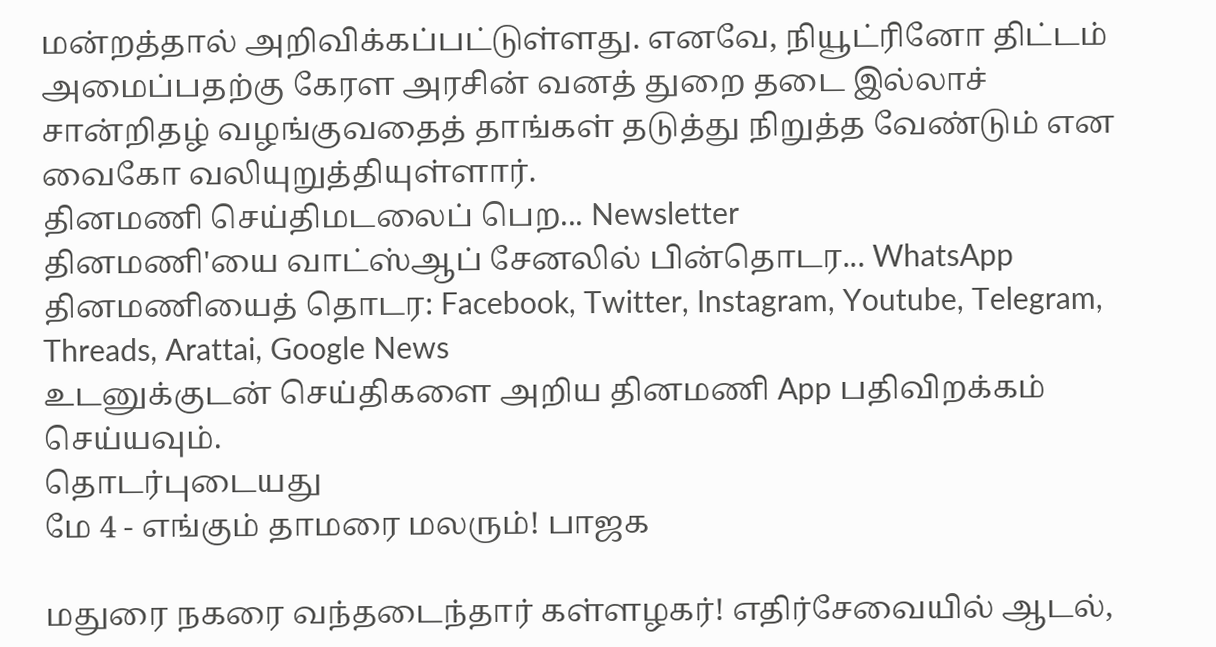மன்றத்தால் அறிவிக்கப்பட்டுள்ளது. எனவே, நியூட்ரினோ திட்டம் அமைப்பதற்கு கேரள அரசின் வனத் துறை தடை இல்லாச் சான்றிதழ் வழங்குவதைத் தாங்கள் தடுத்து நிறுத்த வேண்டும் என வைகோ வலியுறுத்தியுள்ளார்.
தினமணி செய்திமடலைப் பெற... Newsletter
தினமணி'யை வாட்ஸ்ஆப் சேனலில் பின்தொடர... WhatsApp
தினமணியைத் தொடர: Facebook, Twitter, Instagram, Youtube, Telegram, Threads, Arattai, Google News
உடனுக்குடன் செய்திகளை அறிய தினமணி App பதிவிறக்கம் செய்யவும்.
தொடர்புடையது
மே 4 - எங்கும் தாமரை மலரும்! பாஜக

மதுரை நகரை வந்தடைந்தார் கள்ளழகர்! எதிர்சேவையில் ஆடல்,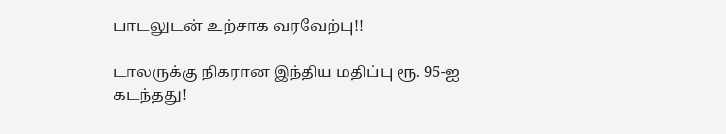பாடலுடன் உற்சாக வரவேற்பு!!

டாலருக்கு நிகரான இந்திய மதிப்பு ரூ. 95-ஐ கடந்தது!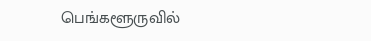பெங்களூருவில்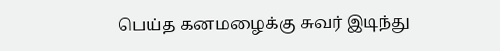பெய்த கனமழைக்கு சுவர் இடிந்து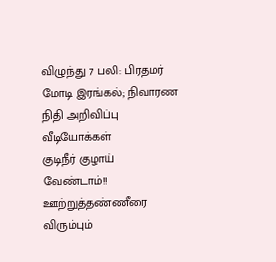விழுந்து 7 பலி: பிரதமர் மோடி இரங்கல்; நிவாரண நிதி அறிவிப்பு
வீடியோக்கள்
குடிநீர் குழாய் வேண்டாம்!! ஊற்றுத்தண்ணீரை விரும்பும்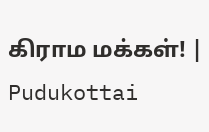கிராம மக்கள்! | Pudukottai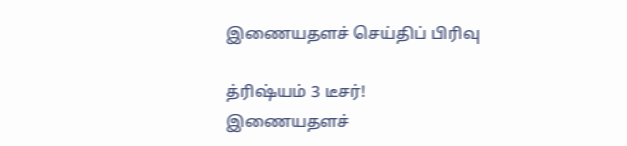இணையதளச் செய்திப் பிரிவு

த்ரிஷ்யம் 3 டீசர்!
இணையதளச்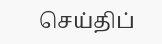செய்திப்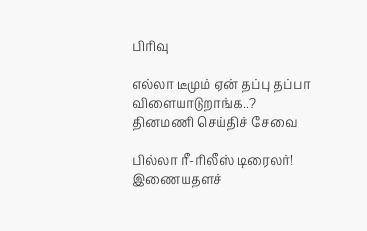பிரிவு

எல்லா டீமும் ஏன் தப்பு தப்பா விளையாடுறாங்க..?
தினமணி செய்திச் சேவை

பில்லா ரீ-ரிலீஸ் டிரைலர்!
இணையதளச்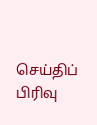செய்திப் பிரிவு